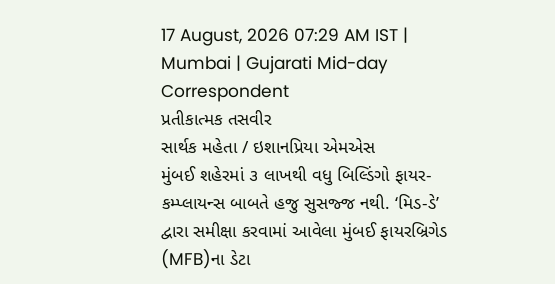17 August, 2026 07:29 AM IST | Mumbai | Gujarati Mid-day Correspondent
પ્રતીકાત્મક તસવીર
સાર્થક મહેતા / ઇશાનપ્રિયા એમએસ
મુંબઈ શહેરમાં ૩ લાખથી વધુ બિલ્ડિંગો ફાયર-કમ્પ્લાયન્સ બાબતે હજુ સુસજ્જ નથી. ‘મિડ-ડે’ દ્વારા સમીક્ષા કરવામાં આવેલા મુંબઈ ફાયરબ્રિગેડ (MFB)ના ડેટા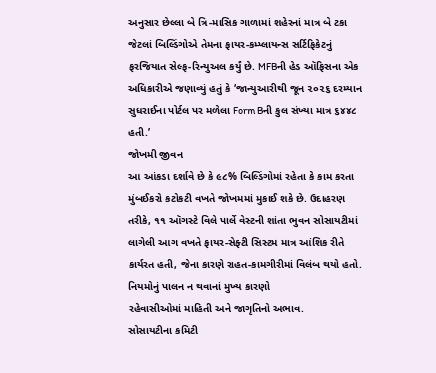અનુસાર છેલ્લા બે ત્રિ-માસિક ગાળામાં શહેરનાં માત્ર બે ટકા જેટલાં બિલ્ડિંગોએ તેમના ફાયર-કમ્પ્લાયન્સ સર્ટિફિકેટનું ફરજિયાત સેલ્ફ-રિન્યુઅલ કર્યું છે. MFBની હેડ ઑફિસના એક અધિકારીએ જણાવ્યું હતું કે ‘જાન્યુઆરીથી જૂન ૨૦૨૬ દરમ્યાન સુધરાઈના પોર્ટલ પર મળેલા Form Bની કુલ સંખ્યા માત્ર ૬૪૪૮ હતી.’
જોખમી જીવન
આ આંકડા દર્શાવે છે કે ૯૮% બિલ્ડિંગોમાં રહેતા કે કામ કરતા મુંબઈકરો કટોકટી વખતે જોખમમાં મુકાઈ શકે છે. ઉદાહરણ તરીકે, ૧૧ ઑગસ્ટે વિલે પાર્લે વેસ્ટની શાંતા ભુવન સોસાયટીમાં લાગેલી આગ વખતે ફાયર-સેફ્ટી સિસ્ટમ માત્ર આંશિક રીતે કાર્યરત હતી, જેના કારણે રાહત-કામગીરીમાં વિલંબ થયો હતો.
નિયમોનું પાલન ન થવાનાં મુખ્ય કારણો
રહેવાસીઓમાં માહિતી અને જાગૃતિનો અભાવ.
સોસાયટીના કમિટી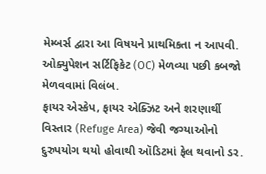મેમ્બર્સ દ્વારા આ વિષયને પ્રાથમિકતા ન આપવી.
ઓક્યુપેશન સર્ટિફિકેટ (OC) મેળવ્યા પછી કબજો મેળવવામાં વિલંબ.
ફાયર એસ્કેપ, ફાયર એક્ઝિટ અને શરણાર્થી વિસ્તાર (Refuge Area) જેવી જગ્યાઓનો દુરુપયોગ થયો હોવાથી ઑડિટમાં ફેલ થવાનો ડર.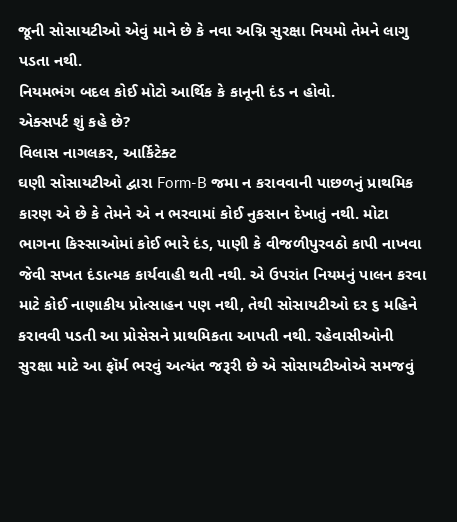જૂની સોસાયટીઓ એવું માને છે કે નવા અગ્નિ સુરક્ષા નિયમો તેમને લાગુ પડતા નથી.
નિયમભંગ બદલ કોઈ મોટો આર્થિક કે કાનૂની દંડ ન હોવો.
એક્સપર્ટ શું કહે છે?
વિલાસ નાગલકર, આર્કિટેક્ટ
ઘણી સોસાયટીઓ દ્વારા Form-B જમા ન કરાવવાની પાછળનું પ્રાથમિક કારણ એ છે કે તેમને એ ન ભરવામાં કોઈ નુકસાન દેખાતું નથી. મોટા ભાગના કિસ્સાઓમાં કોઈ ભારે દંડ, પાણી કે વીજળીપુરવઠો કાપી નાખવા જેવી સખત દંડાત્મક કાર્યવાહી થતી નથી. એ ઉપરાંત નિયમનું પાલન કરવા માટે કોઈ નાણાકીય પ્રોત્સાહન પણ નથી, તેથી સોસાયટીઓ દર ૬ મહિને કરાવવી પડતી આ પ્રોસેસને પ્રાથમિકતા આપતી નથી. રહેવાસીઓની સુરક્ષા માટે આ ફૉર્મ ભરવું અત્યંત જરૂરી છે એ સોસાયટીઓએ સમજવું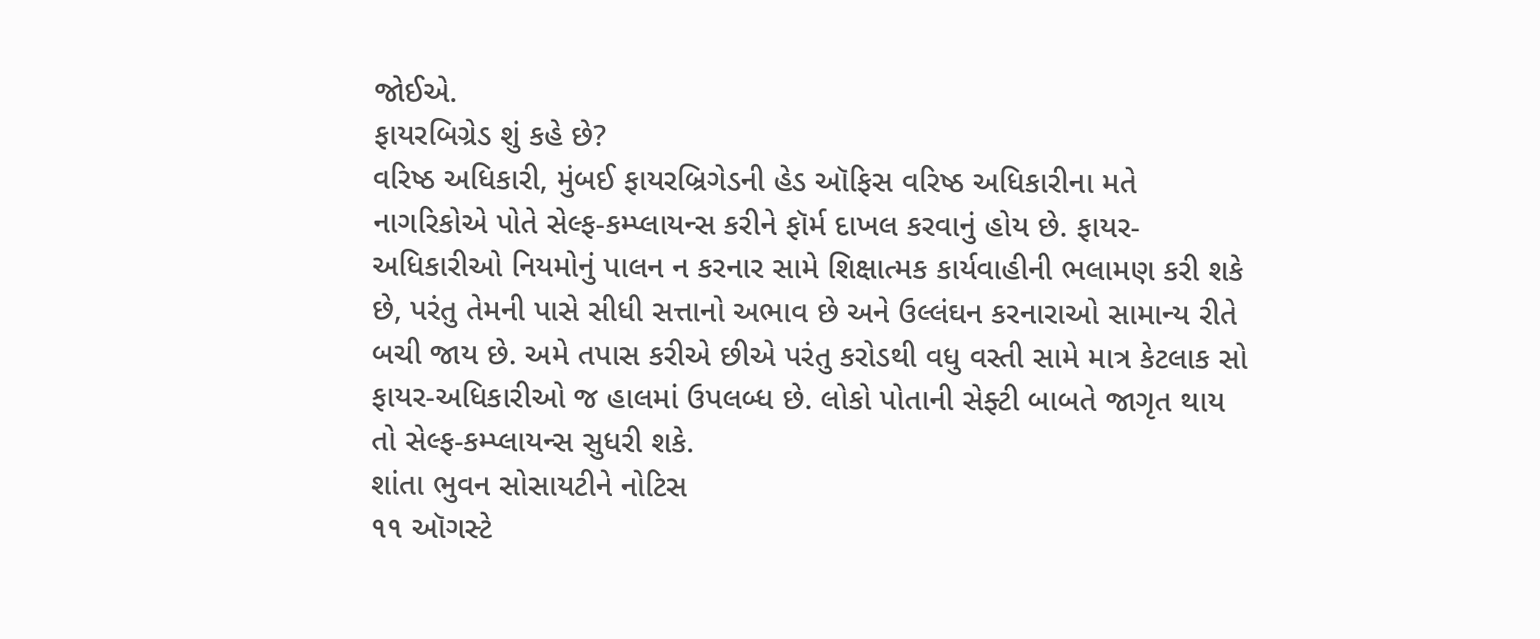જોઈએ.
ફાયરબિગ્રેડ શું કહે છે?
વરિષ્ઠ અધિકારી, મુંબઈ ફાયરબ્રિગેડની હેડ ઑફિસ વરિષ્ઠ અધિકારીના મતે નાગરિકોએ પોતે સેલ્ફ-કમ્પ્લાયન્સ કરીને ફૉર્મ દાખલ કરવાનું હોય છે. ફાયર-અધિકારીઓ નિયમોનું પાલન ન કરનાર સામે શિક્ષાત્મક કાર્યવાહીની ભલામણ કરી શકે છે, પરંતુ તેમની પાસે સીધી સત્તાનો અભાવ છે અને ઉલ્લંઘન કરનારાઓ સામાન્ય રીતે બચી જાય છે. અમે તપાસ કરીએ છીએ પરંતુ કરોડથી વધુ વસ્તી સામે માત્ર કેટલાક સો ફાયર-અધિકારીઓ જ હાલમાં ઉપલબ્ધ છે. લોકો પોતાની સેફ્ટી બાબતે જાગૃત થાય તો સેલ્ફ-કમ્પ્લાયન્સ સુધરી શકે.
શાંતા ભુવન સોસાયટીને નોટિસ
૧૧ ઑગસ્ટે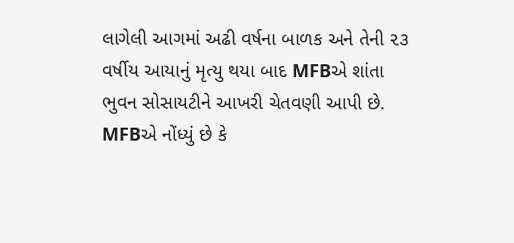લાગેલી આગમાં અઢી વર્ષના બાળક અને તેની ૨૩ વર્ષીય આયાનું મૃત્યુ થયા બાદ MFBએ શાંતા ભુવન સોસાયટીને આખરી ચેતવણી આપી છે.
MFBએ નોંધ્યું છે કે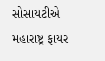સોસાયટીએ મહારાષ્ટ્ર ફાયર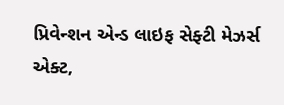પ્રિવેન્શન એન્ડ લાઇફ સેફ્ટી મેઝર્સ એક્ટ,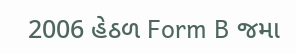2006 હેઠળ Form B જમા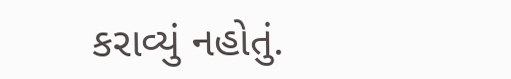કરાવ્યું નહોતું.